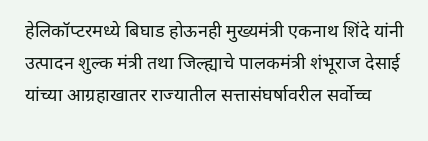हेलिकॉप्टरमध्ये बिघाड होऊनही मुख्यमंत्री एकनाथ शिंदे यांनी उत्पादन शुल्क मंत्री तथा जिल्ह्याचे पालकमंत्री शंभूराज देसाई यांच्या आग्रहाखातर राज्यातील सत्तासंघर्षावरील सर्वोच्च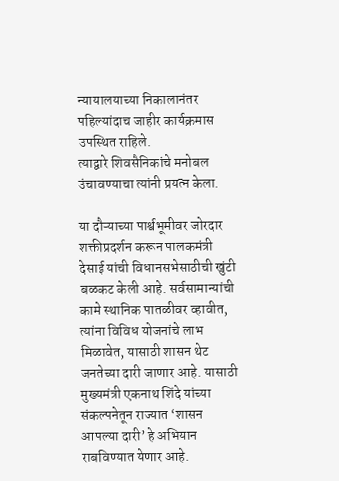न्यायालयाच्या निकालानंतर पहिल्यांदाच जाहीर कार्यक्रमास उपस्थित राहिले.
त्याद्वारे शिवसैनिकांचे मनोबल उंचावण्याचा त्यांनी प्रयत्न केला.

या दौऱ्याच्या पार्श्वभूमीवर जोरदार शक्तीप्रदर्शन करून पालकमंत्री देसाई यांची विधानसभेसाठीची खुंटी बळकट केली आहे. सर्वसामान्यांची कामे स्थानिक पातळीवर व्हावीत, त्यांना विविध योजनांचे लाभ मिळावेत, यासाठी शासन थेट जनतेच्या दारी जाणार आहे. यासाठी मुख्यमंत्री एकनाथ शिंदे यांच्या संकल्पनेतून राज्यात ‘शासन आपल्या दारी’ हे अभियान राबविण्यात येणार आहे.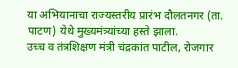या अभियानाचा राज्यस्तरीय प्रारंभ दौलतनगर (ता. पाटण) येथे मुख्यमंत्र्यांच्या हस्ते झाला.
उच्च व तंत्रशिक्षण मंत्री चंद्रकांत पाटील, रोजगार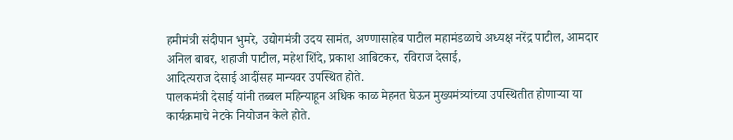हमीमंत्री संदीपान भुमरे, उद्योगमंत्री उदय सामंत, अण्णासाहेब पाटील महामंडळाचे अध्यक्ष नरेंद्र पाटील, आमदार अनिल बाबर, शहाजी पाटील, महेश शिंदे, प्रकाश आबिटकर, रविराज देसाई,
आदित्यराज देसाई आदींसह मान्यवर उपस्थित होते.
पालकमंत्री देसाई यांनी तब्बल महिन्याहून अधिक काळ मेहनत घेऊन मुख्यमंत्र्यांच्या उपस्थितीत होणाऱ्या या कार्यक्रमाचे नेटके नियोजन केले होते.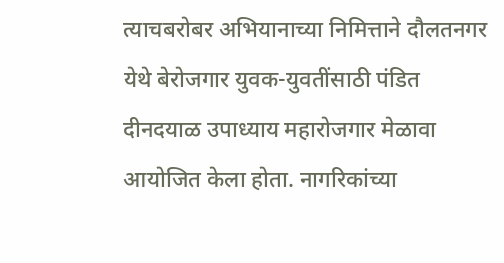त्याचबरोबर अभियानाच्या निमित्ताने दौलतनगर येथे बेरोजगार युवक-युवतींसाठी पंडित दीनदयाळ उपाध्याय महारोजगार मेळावा आयोजित केला होता. नागरिकांच्या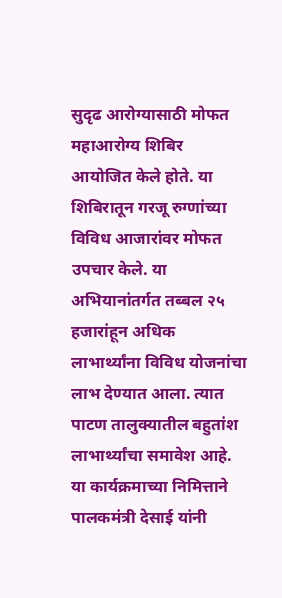सुदृढ आरोग्यासाठी मोफत महाआरोग्य शिबिर आयोजित केले होते. या शिबिरातून गरजू रुग्णांच्या विविध आजारांवर मोफत उपचार केले. या अभियानांतर्गत तब्बल २५ हजारांहून अधिक लाभार्थ्यांना विविध योजनांचा लाभ देण्यात आला. त्यात पाटण तालुक्यातील बहुतांश लाभार्थ्यांचा समावेश आहे.
या कार्यक्रमाच्या निमित्ताने पालकमंत्री देसाई यांनी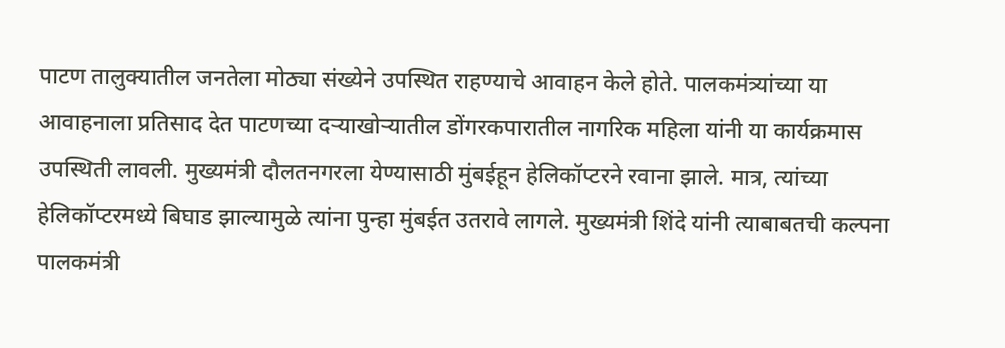पाटण तालुक्यातील जनतेला मोठ्या संख्येने उपस्थित राहण्याचे आवाहन केले होते. पालकमंत्र्यांच्या या आवाहनाला प्रतिसाद देत पाटणच्या दऱ्याखोऱ्यातील डोंगरकपारातील नागरिक महिला यांनी या कार्यक्रमास उपस्थिती लावली. मुख्यमंत्री दौलतनगरला येण्यासाठी मुंबईहून हेलिकॉप्टरने रवाना झाले. मात्र, त्यांच्या हेलिकॉप्टरमध्ये बिघाड झाल्यामुळे त्यांना पुन्हा मुंबईत उतरावे लागले. मुख्यमंत्री शिंदे यांनी त्याबाबतची कल्पना पालकमंत्री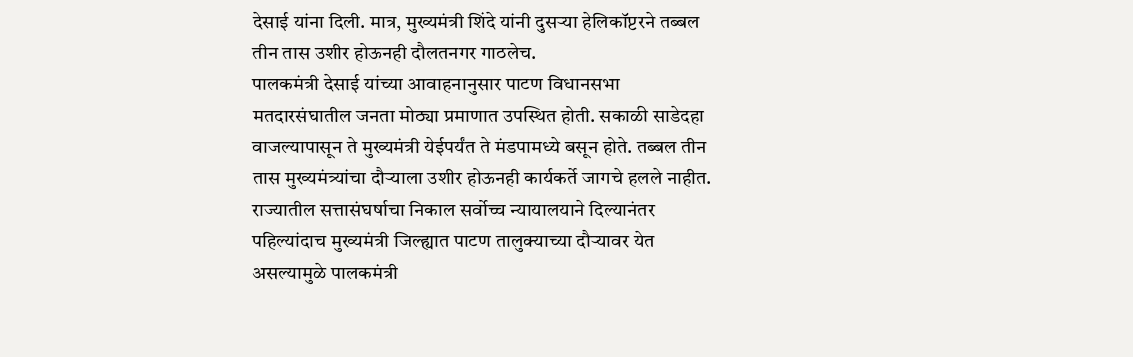देसाई यांना दिली. मात्र, मुख्यमंत्री शिंदे यांनी दुसऱ्या हेलिकॉप्टरने तब्बल तीन तास उशीर होऊनही दौलतनगर गाठलेच.
पालकमंत्री देसाई यांच्या आवाहनानुसार पाटण विधानसभा मतदारसंघातील जनता मोठ्या प्रमाणात उपस्थित होती. सकाळी साडेदहा वाजल्यापासून ते मुख्यमंत्री येईपर्यंत ते मंडपामध्ये बसून होते. तब्बल तीन तास मुख्यमंत्र्यांचा दौऱ्याला उशीर होऊनही कार्यकर्ते जागचे हलले नाहीत. राज्यातील सत्तासंघर्षाचा निकाल सर्वोच्च न्यायालयाने दिल्यानंतर पहिल्यांदाच मुख्यमंत्री जिल्ह्यात पाटण तालुक्याच्या दौऱ्यावर येत असल्यामुळे पालकमंत्री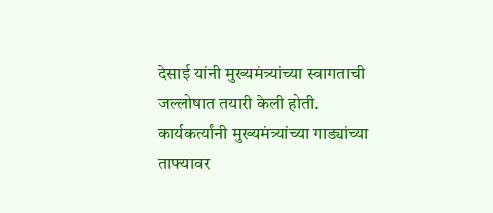देसाई यांनी मुख्यमंत्र्यांच्या स्वागताची जल्लोषात तयारी केली होती. कार्यकर्त्यांनी मुख्यमंत्र्यांच्या गाड्यांच्या ताफ्यावर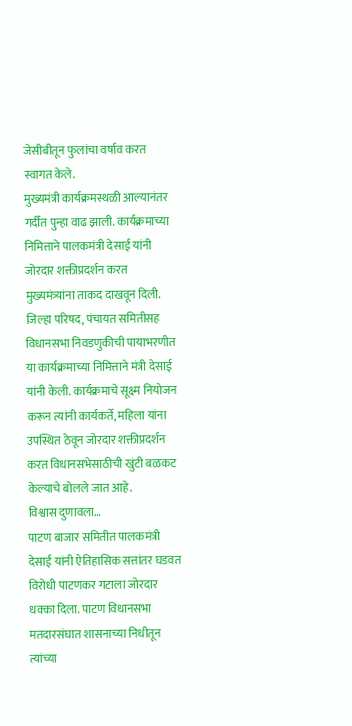जेसीबीतून फुलांचा वर्षाव करत स्वागत केले.
मुख्यमंत्री कार्यक्रमस्थळी आल्यानंतर गर्दीत पुन्हा वाढ झाली. कार्यक्रमाच्या निमित्ताने पालकमंत्री देसाई यांनी जोरदार शक्तीप्रदर्शन करत मुख्यमंत्र्यांना ताकद दाखवून दिली. जिल्हा परिषद, पंचायत समितीसह विधानसभा निवडणुकीची पायाभरणीत या कार्यक्रमाच्या निमित्ताने मंत्री देसाई यांनी केली. कार्यक्रमाचे सूक्ष्म नियोजन करून त्यांनी कार्यकर्ते, महिला यांना उपस्थित ठेवून जोरदार शक्तीप्रदर्शन करत विधानसभेसाठीची खुंटी बळकट केल्याचे बोलले जात आहे.
विश्वास दुणावला…
पाटण बाजार समितीत पालकमंत्री देसाई यांनी ऐतिहासिक सत्तांतर घडवत विरोधी पाटणकर गटाला जोरदार धक्का दिला. पाटण विधानसभा मतदारसंघात शासनाच्या निधीतून त्यांच्या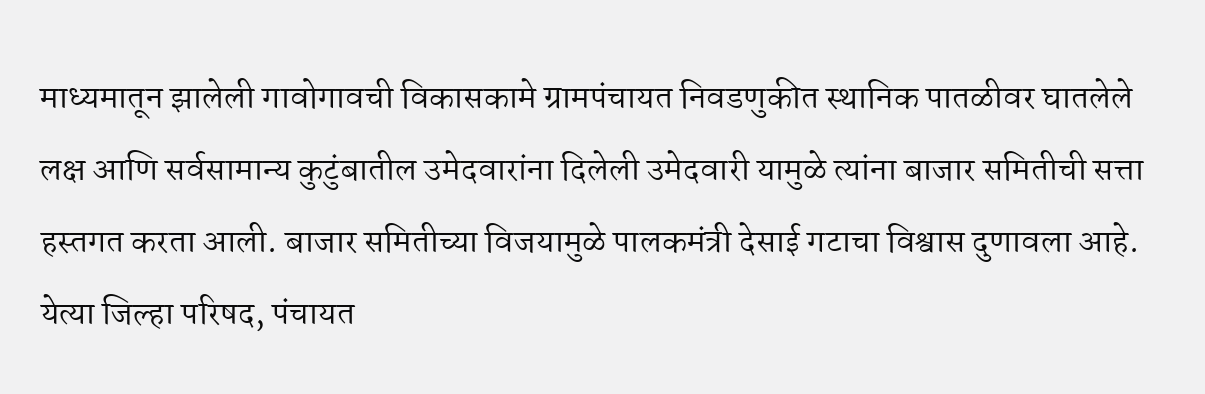माध्यमातून झालेली गावोगावची विकासकामे ग्रामपंचायत निवडणुकीत स्थानिक पातळीवर घातलेले लक्ष आणि सर्वसामान्य कुटुंबातील उमेदवारांना दिलेली उमेदवारी यामुळे त्यांना बाजार समितीची सत्ता हस्तगत करता आली. बाजार समितीच्या विजयामुळे पालकमंत्री देसाई गटाचा विश्वास दुणावला आहे. येत्या जिल्हा परिषद, पंचायत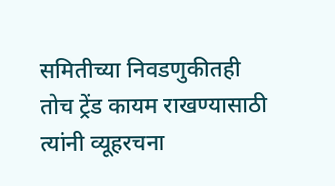समितीच्या निवडणुकीतही तोच ट्रेंड कायम राखण्यासाठी त्यांनी व्यूहरचना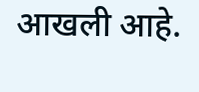आखली आहे.